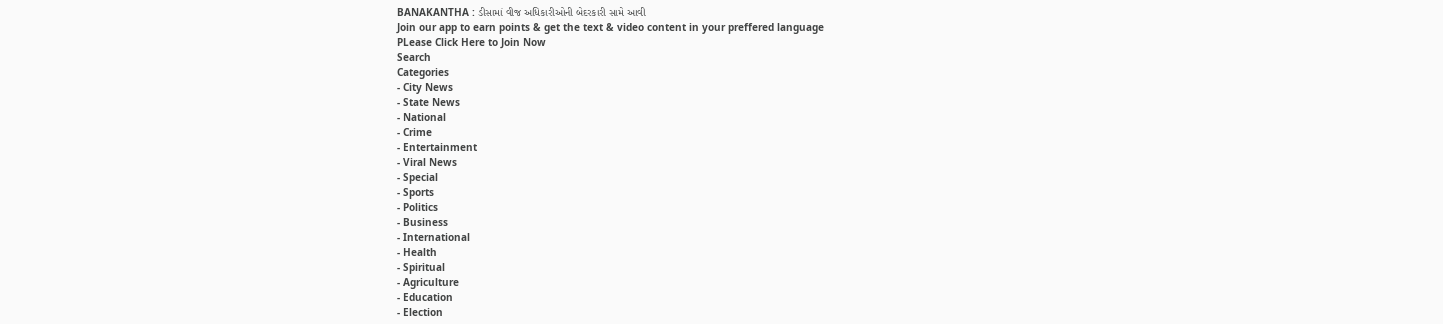BANAKANTHA : ડીસામાં વીજ અધિકારીઓની બેદરકારી સામે આવી
Join our app to earn points & get the text & video content in your preffered language
PLease Click Here to Join Now
Search
Categories
- City News
- State News
- National
- Crime
- Entertainment
- Viral News
- Special
- Sports
- Politics
- Business
- International
- Health
- Spiritual
- Agriculture
- Education
- Election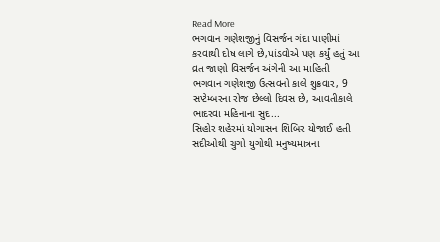Read More
ભગવાન ગણેશજીનું વિસર્જન ગંદા પાણીમાં કરવાથી દોષ લાગે છે,પાંડવોએ પણ કર્યું હતું આ વ્રત જાણો વિસર્જન અંગેની આ માહિતી
ભગવાન ગણેશજી ઉત્સવનો કાલે શુક્રવાર, 9 સપ્ટેમ્બરના રોજ છેલ્લો દિવસ છે, આવતીકાલે ભાદરવા મહિનાના સુદ...
સિહોર શહેરમાં યોગાસન શિબિર યોજાઈ હતી
સદીઓથી ચુગો યુગોથી મનુષ્યમાત્રના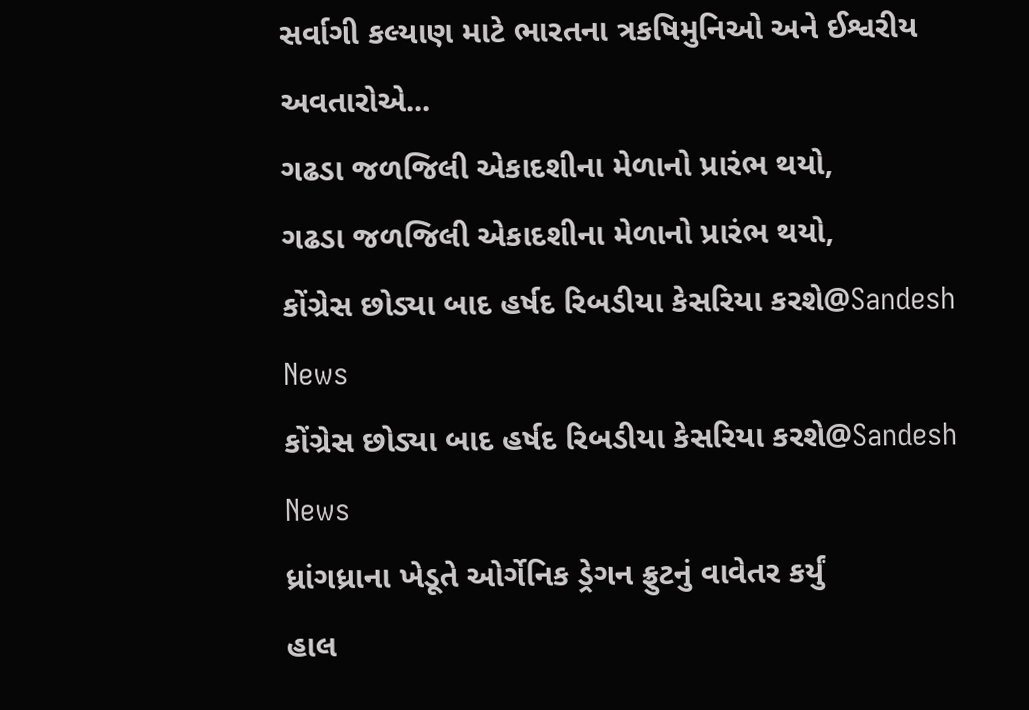સર્વાગી કલ્યાણ માટે ભારતના ત્રકષિમુનિઓ અને ઈશ્વરીય અવતારોએ...
ગઢડા જળજિલી એકાદશીના મેળાનો પ્રારંભ થયો,
ગઢડા જળજિલી એકાદશીના મેળાનો પ્રારંભ થયો,
કોંગ્રેસ છોડ્યા બાદ હર્ષદ રિબડીયા કેસરિયા કરશે@Sandesh News
કોંગ્રેસ છોડ્યા બાદ હર્ષદ રિબડીયા કેસરિયા કરશે@Sandesh News
ધ્રાંગધ્રાના ખેડૂતે ઓર્ગેનિક ડ્રેગન ફ્રુટનું વાવેતર કર્યું
હાલ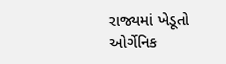રાજ્યમાં ખેડૂતો ઓર્ગેનિક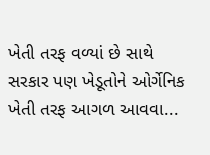ખેતી તરફ વળ્યાં છે સાથે સરકાર પણ ખેડૂતોને ઓર્ગેનિક ખેતી તરફ આગળ આવવા...